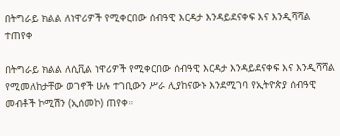በትግራይ ክልል ለነዋሪዎች የሚቀርበው ሰብዓዊ እርዳታ እንዳይደናቀፍ እና እንዲሻሻል ተጠየቀ

በትግራይ ክልል ለሲቪል ነዋሪዎች የሚቀርበው ሰብዓዊ እርዳታ እንዳይደናቀፍ እና እንዲሻሻል የሚመለከታቸው ወገኖች ሁሉ ተገቢውን ሥራ ሊያከናውኑ እንደሚገባ የኢትዮጵያ ሰብዓዊ መብቶች ኮሚሽን (ኢሰመኮ) ጠየቀ።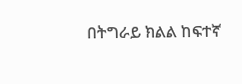በትግራይ ክልል ከፍተኛ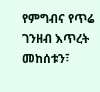የምግብና የጥሬ ገንዘብ እጥረት መከሰቱን፣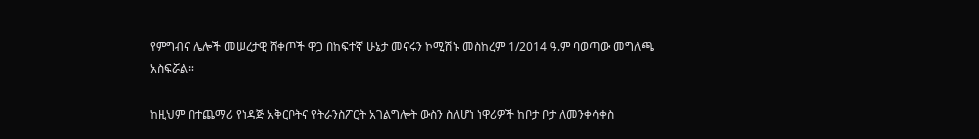የምግብና ሌሎች መሠረታዊ ሸቀጦች ዋጋ በከፍተኛ ሁኔታ መናሩን ኮሚሽኑ መስከረም 1/2014 ዓ.ም ባወጣው መግለጫ አስፍሯል።

ከዚህም በተጨማሪ የነዳጅ አቅርቦትና የትራንስፖርት አገልግሎት ውስን ስለሆነ ነዋሪዎች ከቦታ ቦታ ለመንቀሳቀስ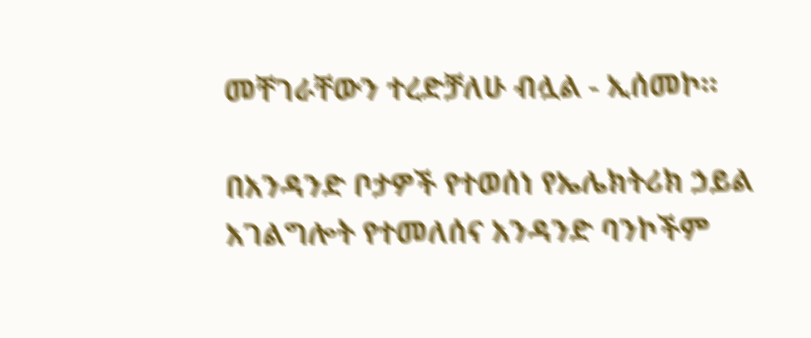መቸገራቸውን ተረድቻለሁ ብሏል - ኢሰመኮ።

በአንዳንድ ቦታዎች የተወሰነ የኤሌክትሪክ ኃይል አገልግሎት የተመለሰና አንዳንድ ባንኮችም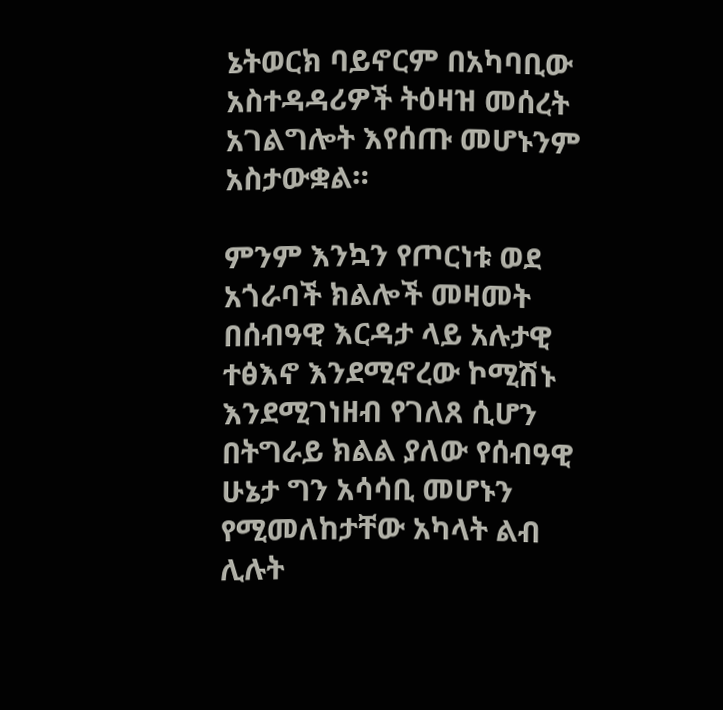ኔትወርክ ባይኖርም በአካባቢው አስተዳዳሪዎች ትዕዛዝ መሰረት አገልግሎት እየሰጡ መሆኑንም አስታውቋል።

ምንም እንኳን የጦርነቱ ወደ አጎራባች ክልሎች መዛመት በሰብዓዊ እርዳታ ላይ አሉታዊ ተፅእኖ እንደሚኖረው ኮሚሽኑ እንደሚገነዘብ የገለጸ ሲሆን በትግራይ ክልል ያለው የሰብዓዊ ሁኔታ ግን አሳሳቢ መሆኑን የሚመለከታቸው አካላት ልብ ሊሉት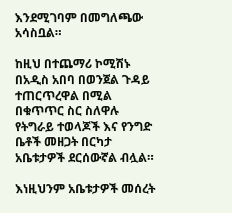እንደሚገባም በመግለጫው አሳስቧል።

ከዚህ በተጨማሪ ኮሚሽኑ በአዲስ አበባ በወንጀል ጉዳይ ተጠርጥረዋል በሚል በቁጥጥር ስር ስለዋሉ የትግራይ ተወላጆች እና የንግድ ቤቶች መዘጋት በርካታ አቤቱታዎች ደርሰውኛል ብሏል።

እነዚህንም አቤቱታዎች መሰረት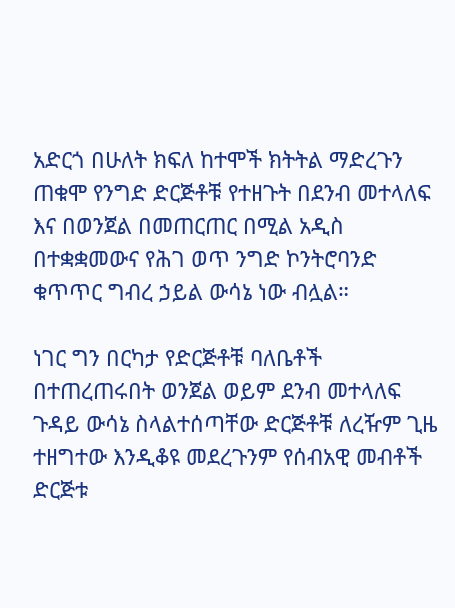አድርጎ በሁለት ክፍለ ከተሞች ክትትል ማድረጉን ጠቁሞ የንግድ ድርጅቶቹ የተዘጉት በደንብ መተላለፍ እና በወንጀል በመጠርጠር በሚል አዲስ በተቋቋመውና የሕገ ወጥ ንግድ ኮንትሮባንድ ቁጥጥር ግብረ ኃይል ውሳኔ ነው ብሏል።

ነገር ግን በርካታ የድርጅቶቹ ባለቤቶች በተጠረጠሩበት ወንጀል ወይም ደንብ መተላለፍ ጉዳይ ውሳኔ ስላልተሰጣቸው ድርጅቶቹ ለረዥም ጊዜ ተዘግተው እንዲቆዩ መደረጉንም የሰብአዊ መብቶች ድርጅቱ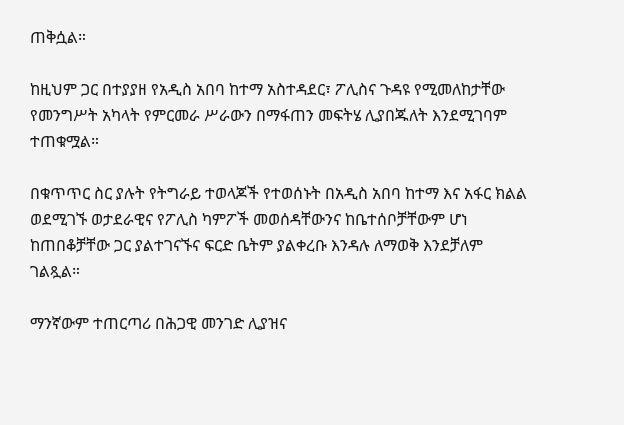ጠቅሷል።

ከዚህም ጋር በተያያዘ የአዲስ አበባ ከተማ አስተዳደር፣ ፖሊስና ጉዳዩ የሚመለከታቸው የመንግሥት አካላት የምርመራ ሥራውን በማፋጠን መፍትሄ ሊያበጁለት እንደሚገባም ተጠቁሟል።

በቁጥጥር ስር ያሉት የትግራይ ተወላጆች የተወሰኑት በአዲስ አበባ ከተማ እና አፋር ክልል ወደሚገኙ ወታደራዊና የፖሊስ ካምፖች መወሰዳቸውንና ከቤተሰቦቻቸውም ሆነ ከጠበቆቻቸው ጋር ያልተገናኙና ፍርድ ቤትም ያልቀረቡ እንዳሉ ለማወቅ እንደቻለም ገልጿል።

ማንኛውም ተጠርጣሪ በሕጋዊ መንገድ ሊያዝና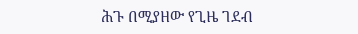ሕጉ በሚያዘው የጊዜ ገደብ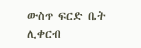ውስጥ ፍርድ ቤት ሊቀርብ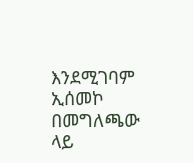እንደሚገባም ኢሰመኮ በመግለጫው ላይ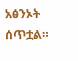አፅንኦት ሰጥቷል።